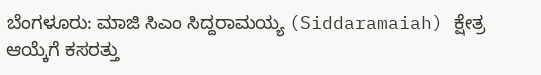ಬೆಂಗಳೂರು: ಮಾಜಿ ಸಿಎಂ ಸಿದ್ದರಾಮಯ್ಯ (Siddaramaiah) ಕ್ಷೇತ್ರ ಆಯ್ಕೆಗೆ ಕಸರತ್ತು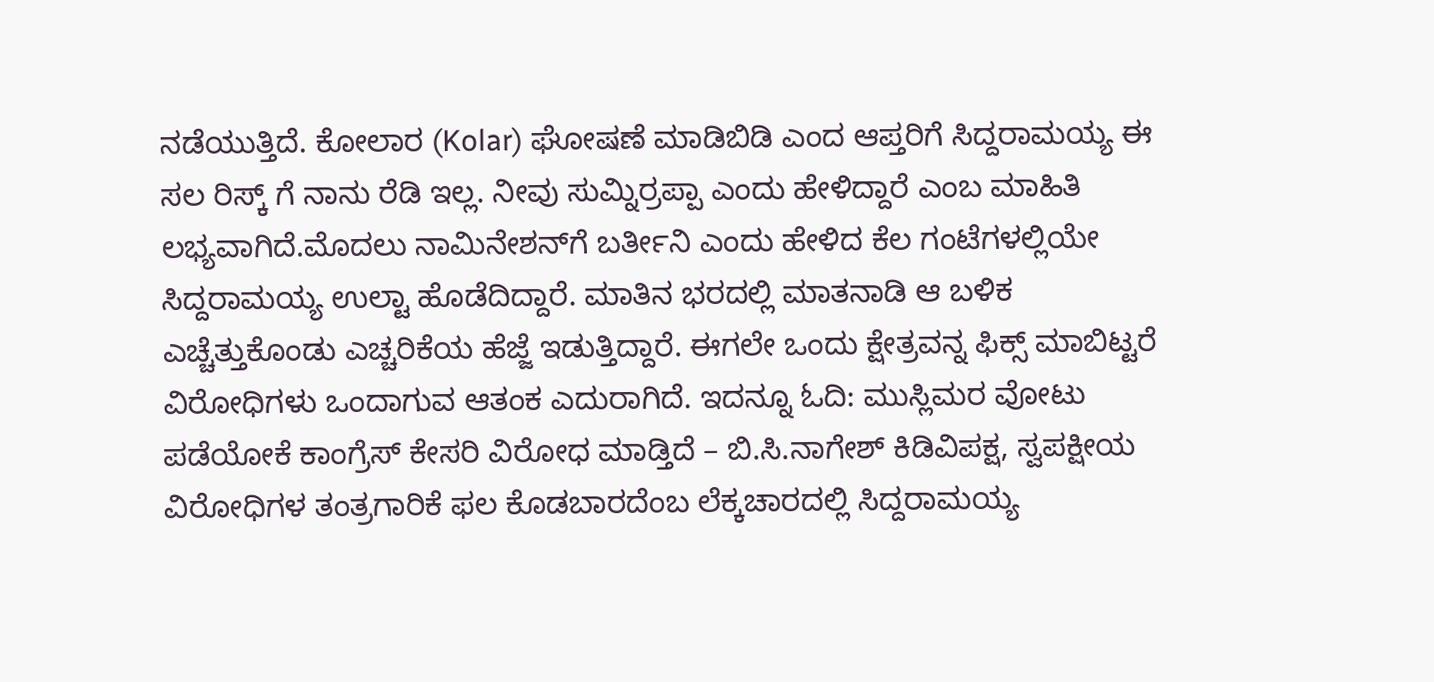ನಡೆಯುತ್ತಿದೆ. ಕೋಲಾರ (Kolar) ಘೋಷಣೆ ಮಾಡಿಬಿಡಿ ಎಂದ ಆಪ್ತರಿಗೆ ಸಿದ್ದರಾಮಯ್ಯ ಈ ಸಲ ರಿಸ್ಕ್ ಗೆ ನಾನು ರೆಡಿ ಇಲ್ಲ. ನೀವು ಸುಮ್ನಿರ್ರಪ್ಪಾ ಎಂದು ಹೇಳಿದ್ದಾರೆ ಎಂಬ ಮಾಹಿತಿ ಲಭ್ಯವಾಗಿದೆ.ಮೊದಲು ನಾಮಿನೇಶನ್‍ಗೆ ಬರ್ತೀನಿ ಎಂದು ಹೇಳಿದ ಕೆಲ ಗಂಟೆಗಳಲ್ಲಿಯೇ ಸಿದ್ದರಾಮಯ್ಯ ಉಲ್ಟಾ ಹೊಡೆದಿದ್ದಾರೆ. ಮಾತಿನ ಭರದಲ್ಲಿ ಮಾತನಾಡಿ ಆ ಬಳಿಕ ಎಚ್ಚೆತ್ತುಕೊಂಡು ಎಚ್ಚರಿಕೆಯ ಹೆಜ್ಜೆ ಇಡುತ್ತಿದ್ದಾರೆ. ಈಗಲೇ ಒಂದು ಕ್ಷೇತ್ರವನ್ನ ಫಿಕ್ಸ್ ಮಾಬಿಟ್ಟರೆ ವಿರೋಧಿಗಳು ಒಂದಾಗುವ ಆತಂಕ ಎದುರಾಗಿದೆ. ಇದನ್ನೂ ಓದಿ: ಮುಸ್ಲಿಮರ ವೋಟು ಪಡೆಯೋಕೆ ಕಾಂಗ್ರೆಸ್‌ ಕೇಸರಿ ವಿರೋಧ ಮಾಡ್ತಿದೆ – ಬಿ.ಸಿ.ನಾಗೇಶ್‌ ಕಿಡಿವಿಪಕ್ಷ, ಸ್ವಪಕ್ಷೀಯ ವಿರೋಧಿಗಳ ತಂತ್ರಗಾರಿಕೆ ಫಲ ಕೊಡಬಾರದೆಂಬ ಲೆಕ್ಕಚಾರದಲ್ಲಿ ಸಿದ್ದರಾಮಯ್ಯ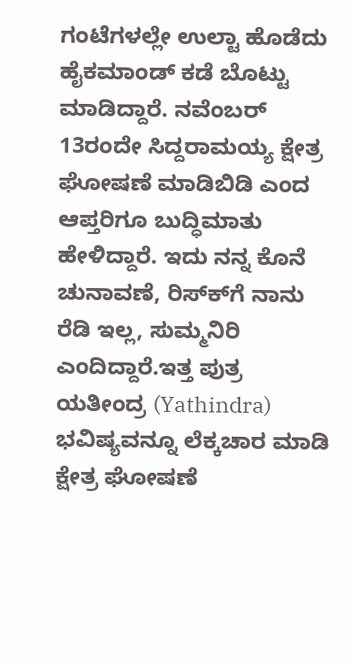ಗಂಟೆಗಳಲ್ಲೇ ಉಲ್ಟಾ ಹೊಡೆದು ಹೈಕಮಾಂಡ್ ಕಡೆ ಬೊಟ್ಟು ಮಾಡಿದ್ದಾರೆ. ನವೆಂಬರ್ 13ರಂದೇ ಸಿದ್ದರಾಮಯ್ಯ ಕ್ಷೇತ್ರ ಘೋಷಣೆ ಮಾಡಿಬಿಡಿ ಎಂದ ಆಪ್ತರಿಗೂ ಬುದ್ಧಿಮಾತು ಹೇಳಿದ್ದಾರೆ. ಇದು ನನ್ನ ಕೊನೆ ಚುನಾವಣೆ, ರಿಸ್ಕ್‍ಗೆ ನಾನು ರೆಡಿ ಇಲ್ಲ, ಸುಮ್ಮನಿರಿ ಎಂದಿದ್ದಾರೆ.ಇತ್ತ ಪುತ್ರ ಯತೀಂದ್ರ (Yathindra) ಭವಿಷ್ಯವನ್ನೂ ಲೆಕ್ಕಚಾರ ಮಾಡಿ ಕ್ಷೇತ್ರ ಘೋಷಣೆ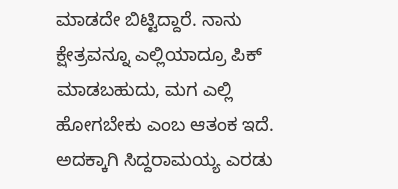ಮಾಡದೇ ಬಿಟ್ಟಿದ್ದಾರೆ. ನಾನು ಕ್ಷೇತ್ರವನ್ನೂ ಎಲ್ಲಿಯಾದ್ರೂ ಪಿಕ್ ಮಾಡಬಹುದು, ಮಗ ಎಲ್ಲಿ ಹೋಗಬೇಕು ಎಂಬ ಆತಂಕ ಇದೆ. ಅದಕ್ಕಾಗಿ ಸಿದ್ದರಾಮಯ್ಯ ಎರಡು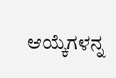ಆಯ್ಕೆಗಳನ್ನ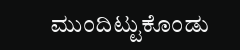ಮುಂದಿಟ್ಟುಕೊಂಡು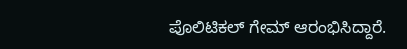ಪೊಲಿಟಿಕಲ್ ಗೇಮ್ ಆರಂಭಿಸಿದ್ದಾರೆ.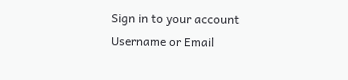Sign in to your account
Username or Email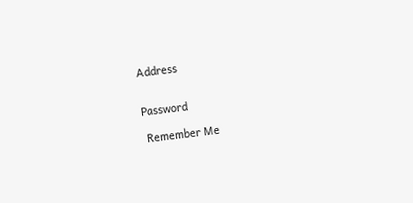Address


Password

 Remember Me